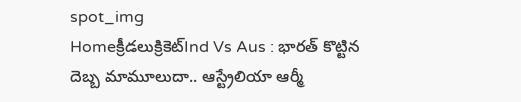spot_img
Homeక్రీడలుక్రికెట్‌Ind Vs Aus : భారత్ కొట్టిన దెబ్బ మామూలుదా.. ఆస్ట్రేలియా ఆర్మీ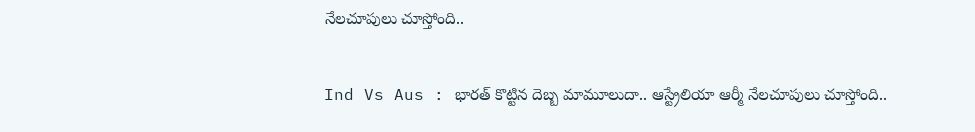నేలచూపులు చూస్తోంది..

Ind Vs Aus : భారత్ కొట్టిన దెబ్బ మామూలుదా.. ఆస్ట్రేలియా ఆర్మీ నేలచూపులు చూస్తోంది..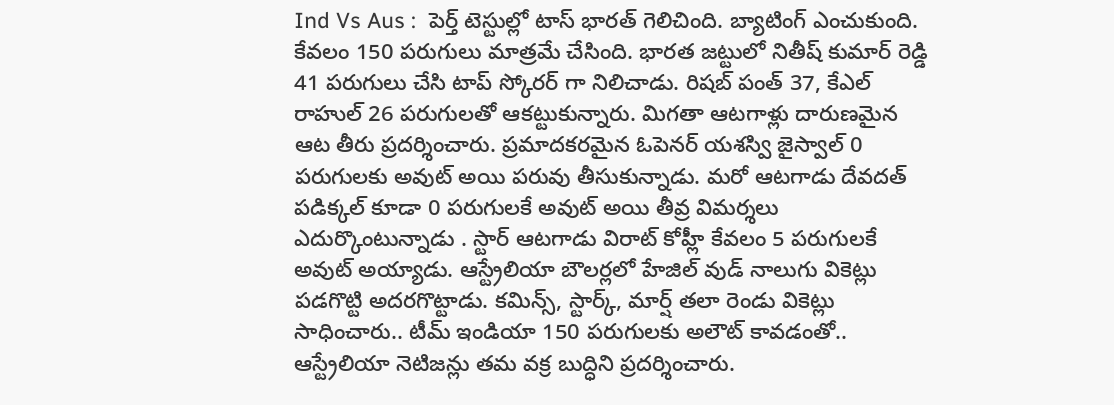Ind Vs Aus :  పెర్త్ టెస్టుల్లో టాస్ భారత్ గెలిచింది. బ్యాటింగ్ ఎంచుకుంది. కేవలం 150 పరుగులు మాత్రమే చేసింది. భారత జట్టులో నితీష్ కుమార్ రెడ్డి 41 పరుగులు చేసి టాప్ స్కోరర్ గా నిలిచాడు. రిషబ్ పంత్ 37, కేఎల్ రాహుల్ 26 పరుగులతో ఆకట్టుకున్నారు. మిగతా ఆటగాళ్లు దారుణమైన ఆట తీరు ప్రదర్శించారు. ప్రమాదకరమైన ఓపెనర్ యశస్వి జైస్వాల్ 0 పరుగులకు అవుట్ అయి పరువు తీసుకున్నాడు. మరో ఆటగాడు దేవదత్ పడిక్కల్ కూడా 0 పరుగులకే అవుట్ అయి తీవ్ర విమర్శలు ఎదుర్కొంటున్నాడు . స్టార్ ఆటగాడు విరాట్ కోహ్లీ కేవలం 5 పరుగులకే అవుట్ అయ్యాడు. ఆస్ట్రేలియా బౌలర్లలో హేజిల్ వుడ్ నాలుగు వికెట్లు పడగొట్టి అదరగొట్టాడు. కమిన్స్, స్టార్క్, మార్ష్ తలా రెండు వికెట్లు సాధించారు.. టీమ్ ఇండియా 150 పరుగులకు అలౌట్ కావడంతో.. ఆస్ట్రేలియా నెటిజన్లు తమ వక్ర బుద్ధిని ప్రదర్శించారు.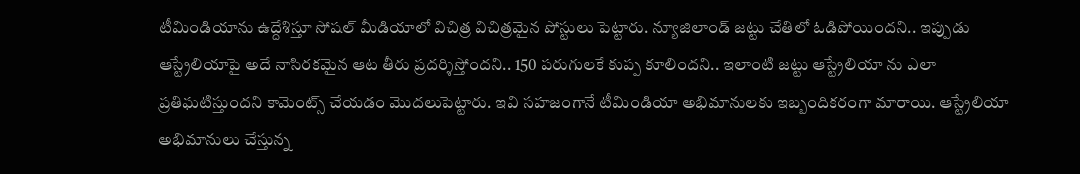టీమిండియాను ఉద్దేశిస్తూ సోషల్ మీడియాలో విచిత్ర విచిత్రమైన పోస్టులు పెట్టారు. న్యూజిలాండ్ జట్టు చేతిలో ఓడిపోయిందని.. ఇప్పుడు ఆస్ట్రేలియాపై అదే నాసిరకమైన ఆట తీరు ప్రదర్శిస్తోందని.. 150 పరుగులకే కుప్ప కూలిందని.. ఇలాంటి జట్టు ఆస్ట్రేలియా ను ఎలా ప్రతిఘటిస్తుందని కామెంట్స్ చేయడం మొదలుపెట్టారు. ఇవి సహజంగానే టీమిండియా అభిమానులకు ఇబ్బందికరంగా మారాయి. ఆస్ట్రేలియా అభిమానులు చేస్తున్న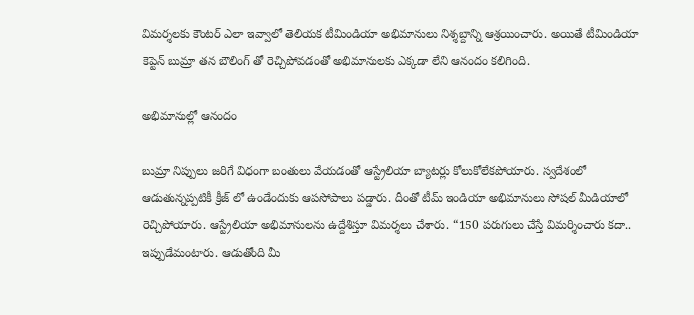విమర్శలకు కౌంటర్ ఎలా ఇవ్వాలో తెలియక టీమిండియా అభిమానులు నిశ్శబ్దాన్ని ఆశ్రయించారు. అయితే టీమిండియా కెప్టెన్ బుమ్రా తన బౌలింగ్ తో రెచ్చిపోవడంతో అభిమానులకు ఎక్కడా లేని ఆనందం కలిగింది.

అభిమానుల్లో ఆనందం

బుమ్రా నిప్పులు జరిగే విధంగా బంతులు వేయడంతో ఆస్ట్రేలియా బ్యాటర్లు కోలుకోలేకపోయారు. స్వదేశంలో ఆడుతున్నప్పటికీ క్రీజ్ లో ఉండేందుకు ఆపసోపాలు పడ్డారు. దీంతో టీమ్ ఇండియా అభిమానులు సోషల్ మీడియాలో రెచ్చిపోయారు. ఆస్ట్రేలియా అభిమానులను ఉద్దేశిస్తూ విమర్శలు చేశారు. “150 పరుగులు చేస్తే విమర్శించారు కదా.. ఇప్పుడేమంటారు. ఆడుతోంది మీ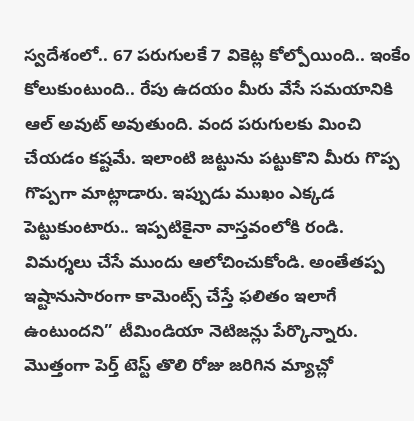స్వదేశంలో.. 67 పరుగులకే 7 వికెట్ల కోల్పోయింది.. ఇంకేం కోలుకుంటుంది.. రేపు ఉదయం మీరు వేసే సమయానికి ఆల్ అవుట్ అవుతుంది. వంద పరుగులకు మించి చేయడం కష్టమే. ఇలాంటి జట్టును పట్టుకొని మీరు గొప్ప గొప్పగా మాట్లాడారు. ఇప్పుడు ముఖం ఎక్కడ పెట్టుకుంటారు.. ఇప్పటికైనా వాస్తవంలోకి రండి. విమర్శలు చేసే ముందు ఆలోచించుకోండి. అంతేతప్ప ఇష్టానుసారంగా కామెంట్స్ చేస్తే ఫలితం ఇలాగే ఉంటుందని” టీమిండియా నెటిజన్లు పేర్కొన్నారు. మొత్తంగా పెర్త్ టెస్ట్ తొలి రోజు జరిగిన మ్యాచ్లో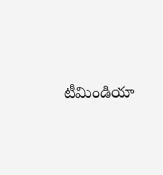టీమిండియా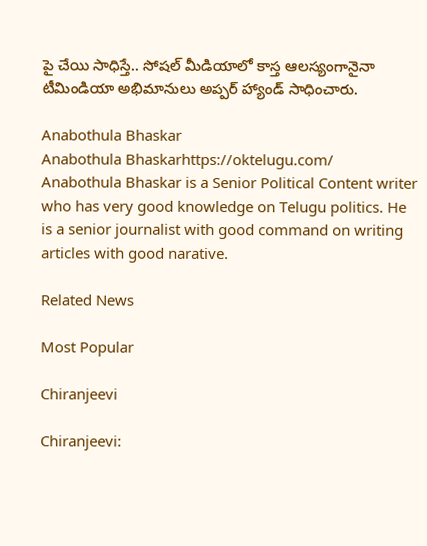పై చేయి సాధిస్తే.. సోషల్ మీడియాలో కాస్త ఆలస్యంగానైనా టీమిండియా అభిమానులు అప్పర్ హ్యాండ్ సాధించారు.

Anabothula Bhaskar
Anabothula Bhaskarhttps://oktelugu.com/
Anabothula Bhaskar is a Senior Political Content writer who has very good knowledge on Telugu politics. He is a senior journalist with good command on writing articles with good narative.

Related News

Most Popular

Chiranjeevi

Chiranjeevi: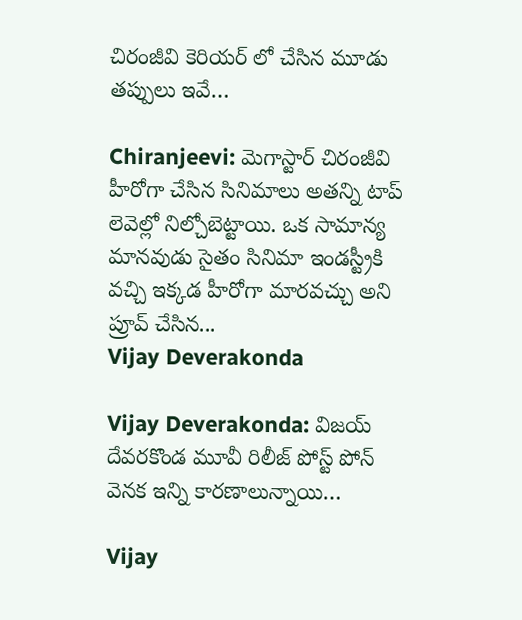చిరంజీవి కెరియర్ లో చేసిన మూడు తప్పులు ఇవే…

Chiranjeevi: మెగాస్టార్ చిరంజీవి హీరోగా చేసిన సినిమాలు అతన్ని టాప్ లెవెల్లో నిల్చోబెట్టాయి. ఒక సామాన్య మానవుడు సైతం సినిమా ఇండస్ట్రీకి వచ్చి ఇక్కడ హీరోగా మారవచ్చు అని ప్రూవ్ చేసిన...
Vijay Deverakonda

Vijay Deverakonda: విజయ్ దేవరకొండ మూవీ రిలీజ్ పోస్ట్ పోన్ వెనక ఇన్ని కారణాలున్నాయి…

Vijay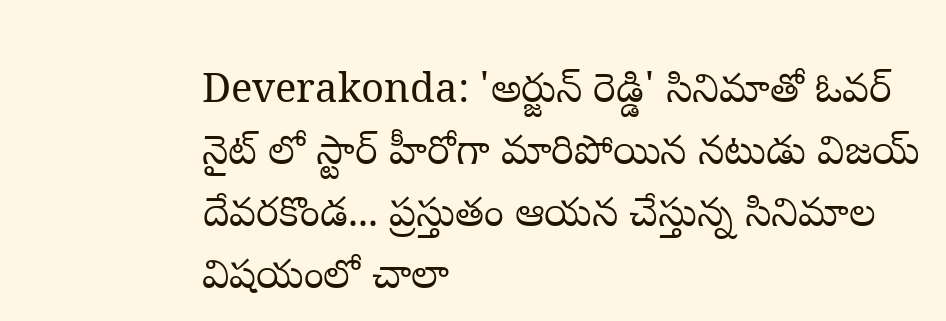Deverakonda: 'అర్జున్ రెడ్డి' సినిమాతో ఓవర్ నైట్ లో స్టార్ హీరోగా మారిపోయిన నటుడు విజయ్ దేవరకొండ... ప్రస్తుతం ఆయన చేస్తున్న సినిమాల విషయంలో చాలా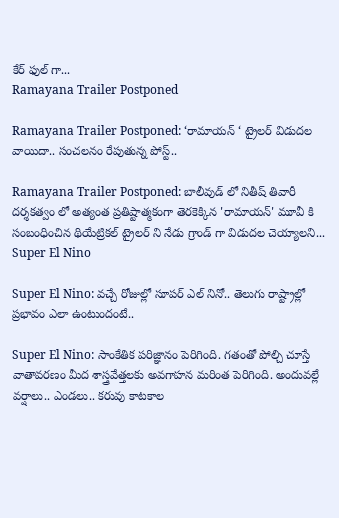కేర్ ఫుల్ గా...
Ramayana Trailer Postponed

Ramayana Trailer Postponed: ‘రామాయన్ ‘ ట్రైలర్ విడుదల వాయిదా.. సంచలనం రేపుతున్న పోస్ట్..

Ramayana Trailer Postponed: బాలీవుడ్ లో నితీష్ తివారీ దర్శకత్వం లో అత్యంత ప్రతిష్టాత్మకంగా తెరకెక్కిన 'రామాయన్' మూవీ కి సంబంధించిన థియేట్రికల్ ట్రైలర్ ని నేడు గ్రాండ్ గా విడుదల చెయ్యాలని...
Super El Nino

Super El Nino: వచ్చే రోజుల్లో సూపర్ ఎల్ నినో.. తెలుగు రాష్ట్రాల్లో ప్రభావం ఎలా ఉంటుందంటే..

Super El Nino: సాంకేతిక పరిజ్ఞానం పెరిగింది. గతంతో పోల్చి చూస్తే వాతావరణం మీద శాస్త్రవేత్తలకు అవగాహన మరింత పెరిగింది. అందువల్లే వర్షాలు.. ఎండలు.. కరువు కాటకాల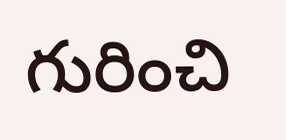గురించి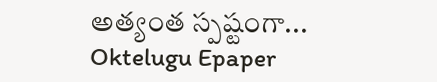అత్యంత స్పష్టంగా...
Oktelugu Epaper